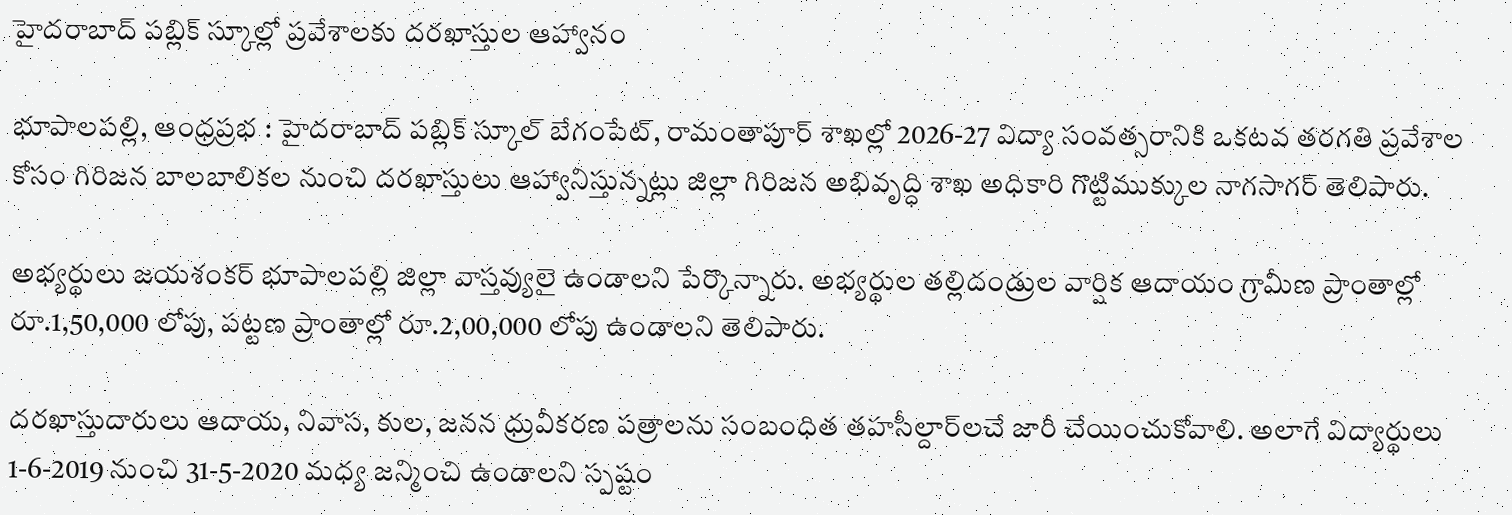హైదరాబాద్ పబ్లిక్ స్కూల్లో ప్రవేశాలకు దరఖాస్తుల ఆహ్వానం

భూపాలపల్లి, ఆంధ్రప్రభ : హైదరాబాద్ పబ్లిక్ స్కూల్ బేగంపేట్, రామంతాపూర్ శాఖల్లో 2026-27 విద్యా సంవత్సరానికి ఒకటవ తరగతి ప్రవేశాల కోసం గిరిజన బాలబాలికల నుంచి దరఖాస్తులు ఆహ్వానిస్తున్నట్లు జిల్లా గిరిజన అభివృద్ధి శాఖ అధికారి గొట్టిముక్కుల నాగసాగర్ తెలిపారు.

అభ్యర్థులు జయశంకర్ భూపాలపల్లి జిల్లా వాస్తవ్యులై ఉండాలని పేర్కొన్నారు. అభ్యర్థుల తల్లిదండ్రుల వార్షిక ఆదాయం గ్రామీణ ప్రాంతాల్లో రూ.1,50,000 లోపు, పట్టణ ప్రాంతాల్లో రూ.2,00,000 లోపు ఉండాలని తెలిపారు.

దరఖాస్తుదారులు ఆదాయ, నివాస, కుల, జనన ధ్రువీకరణ పత్రాలను సంబంధిత తహసీల్దార్‌లచే జారీ చేయించుకోవాలి. అలాగే విద్యార్థులు 1-6-2019 నుంచి 31-5-2020 మధ్య జన్మించి ఉండాలని స్పష్టం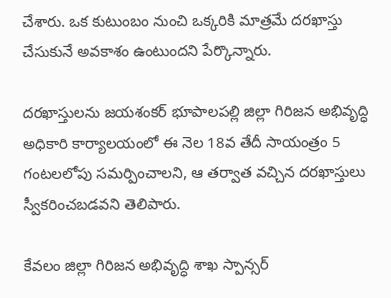చేశారు. ఒక కుటుంబం నుంచి ఒక్కరికి మాత్రమే దరఖాస్తు చేసుకునే అవకాశం ఉంటుందని పేర్కొన్నారు.

దరఖాస్తులను జయశంకర్ భూపాలపల్లి జిల్లా గిరిజన అభివృద్ధి అధికారి కార్యాలయంలో ఈ నెల 18వ తేదీ సాయంత్రం 5 గంటలలోపు సమర్పించాలని, ఆ తర్వాత వచ్చిన దరఖాస్తులు స్వీకరించబడవని తెలిపారు.

కేవలం జిల్లా గిరిజన అభివృద్ధి శాఖ స్పాన్సర్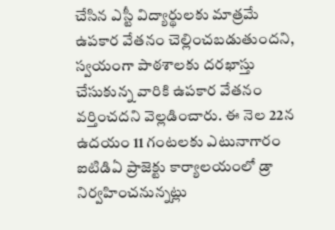చేసిన ఎస్టీ విద్యార్థులకు మాత్రమే ఉపకార వేతనం చెల్లించబడుతుందని, స్వయంగా పాఠశాలకు దరఖాస్తు చేసుకున్న వారికి ఉపకార వేతనం వర్తించదని వెల్లడించారు. ఈ నెల 22న ఉదయం 11 గంటలకు ఎటునాగారం ఐటిడిఏ ప్రాజెక్టు కార్యాలయంలో డ్రా నిర్వహించనున్నట్లు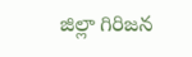జిల్లా గిరిజన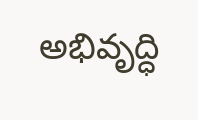అభివృద్ధి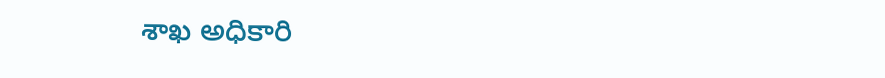శాఖ అధికారి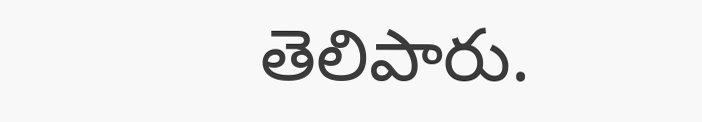తెలిపారు.